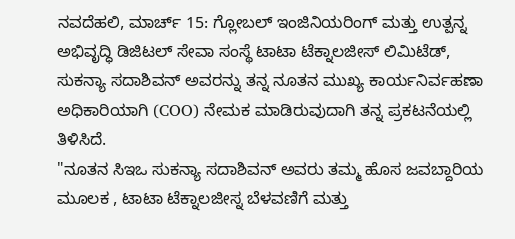ನವದೆಹಲಿ, ಮಾರ್ಚ್ 15: ಗ್ಲೋಬಲ್ ಇಂಜಿನಿಯರಿಂಗ್ ಮತ್ತು ಉತ್ಪನ್ನ ಅಭಿವೃದ್ಧಿ ಡಿಜಿಟಲ್ ಸೇವಾ ಸಂಸ್ಥೆ ಟಾಟಾ ಟೆಕ್ನಾಲಜೀಸ್ ಲಿಮಿಟೆಡ್, ಸುಕನ್ಯಾ ಸದಾಶಿವನ್ ಅವರನ್ನು ತನ್ನ ನೂತನ ಮುಖ್ಯ ಕಾರ್ಯನಿರ್ವಹಣಾ ಅಧಿಕಾರಿಯಾಗಿ (COO) ನೇಮಕ ಮಾಡಿರುವುದಾಗಿ ತನ್ನ ಪ್ರಕಟನೆಯಲ್ಲಿ ತಿಳಿಸಿದೆ.
"ನೂತನ ಸಿಇಒ ಸುಕನ್ಯಾ ಸದಾಶಿವನ್ ಅವರು ತಮ್ಮ ಹೊಸ ಜವಬ್ದಾರಿಯ ಮೂಲಕ , ಟಾಟಾ ಟೆಕ್ನಾಲಜೀಸ್ನ ಬೆಳವಣಿಗೆ ಮತ್ತು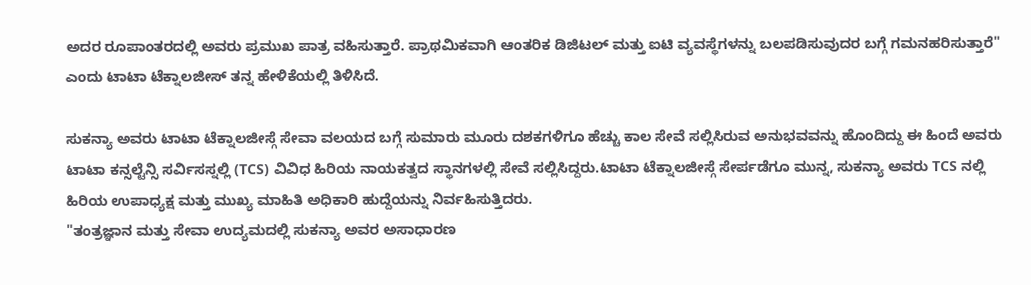ಅದರ ರೂಪಾಂತರದಲ್ಲಿ ಅವರು ಪ್ರಮುಖ ಪಾತ್ರ ವಹಿಸುತ್ತಾರೆ. ಪ್ರಾಥಮಿಕವಾಗಿ ಆಂತರಿಕ ಡಿಜಿಟಲ್ ಮತ್ತು ಐಟಿ ವ್ಯವಸ್ಥೆಗಳನ್ನು ಬಲಪಡಿಸುವುದರ ಬಗ್ಗೆ ಗಮನಹರಿಸುತ್ತಾರೆ" ಎಂದು ಟಾಟಾ ಟೆಕ್ನಾಲಜೀಸ್ ತನ್ನ ಹೇಳಿಕೆಯಲ್ಲಿ ತಿಳಿಸಿದೆ.

ಸುಕನ್ಯಾ ಅವರು ಟಾಟಾ ಟೆಕ್ನಾಲಜೀಸ್ಗೆ ಸೇವಾ ವಲಯದ ಬಗ್ಗೆ ಸುಮಾರು ಮೂರು ದಶಕಗಳಿಗೂ ಹೆಚ್ಚು ಕಾಲ ಸೇವೆ ಸಲ್ಲಿಸಿರುವ ಅನುಭವವನ್ನು ಹೊಂದಿದ್ದು ಈ ಹಿಂದೆ ಅವರು ಟಾಟಾ ಕನ್ಸಲ್ಟೆನ್ಸಿ ಸರ್ವಿಸಸ್ನಲ್ಲಿ (TCS) ವಿವಿಧ ಹಿರಿಯ ನಾಯಕತ್ವದ ಸ್ಥಾನಗಳಲ್ಲಿ ಸೇವೆ ಸಲ್ಲಿಸಿದ್ದರು.ಟಾಟಾ ಟೆಕ್ನಾಲಜೀಸ್ಗೆ ಸೇರ್ಪಡೆಗೂ ಮುನ್ನ, ಸುಕನ್ಯಾ ಅವರು TCS ನಲ್ಲಿ ಹಿರಿಯ ಉಪಾಧ್ಯಕ್ಷ ಮತ್ತು ಮುಖ್ಯ ಮಾಹಿತಿ ಅಧಿಕಾರಿ ಹುದ್ದೆಯನ್ನು ನಿರ್ವಹಿಸುತ್ತಿದರು.
"ತಂತ್ರಜ್ಞಾನ ಮತ್ತು ಸೇವಾ ಉದ್ಯಮದಲ್ಲಿ ಸುಕನ್ಯಾ ಅವರ ಅಸಾಧಾರಣ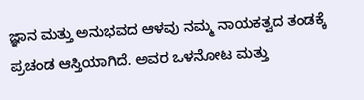ಜ್ಞಾನ ಮತ್ತು ಅನುಭವದ ಆಳವು ನಮ್ಮ ನಾಯಕತ್ವದ ತಂಡಕ್ಕೆ ಪ್ರಚಂಡ ಆಸ್ತಿಯಾಗಿದೆ. ಅವರ ಒಳನೋಟ ಮತ್ತು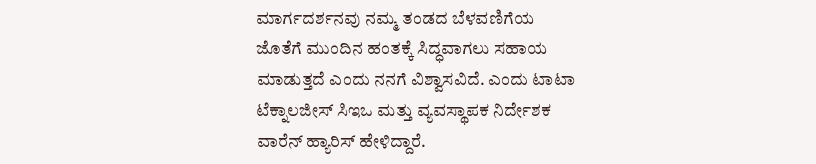ಮಾರ್ಗದರ್ಶನವು ನಮ್ಮ ತಂಡದ ಬೆಳವಣಿಗೆಯ ಜೊತೆಗೆ ಮುಂದಿನ ಹಂತಕ್ಕೆ ಸಿದ್ಧವಾಗಲು ಸಹಾಯ ಮಾಡುತ್ತದೆ ಎಂದು ನನಗೆ ವಿಶ್ವಾಸವಿದೆ. ಎಂದು ಟಾಟಾ ಟೆಕ್ನಾಲಜೀಸ್ ಸಿಇಒ ಮತ್ತು ವ್ಯವಸ್ಥಾಪಕ ನಿರ್ದೇಶಕ ವಾರೆನ್ ಹ್ಯಾರಿಸ್ ಹೇಳಿದ್ದಾರೆ.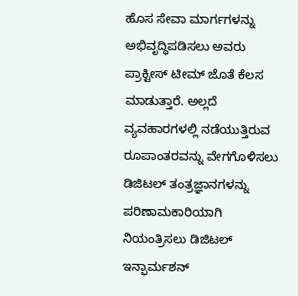ಹೊಸ ಸೇವಾ ಮಾರ್ಗಗಳನ್ನು ಅಭಿವೃದ್ಧಿಪಡಿಸಲು ಅವರು ಪ್ರಾಕ್ಟೀಸ್ ಟೀಮ್ ಜೊತೆ ಕೆಲಸ ಮಾಡುತ್ತಾರೆ. ಅಲ್ಲದೆ ವ್ಯವಹಾರಗಳಲ್ಲಿ ನಡೆಯುತ್ತಿರುವ ರೂಪಾಂತರವನ್ನು ವೇಗಗೊಳಿಸಲು ಡಿಜಿಟಲ್ ತಂತ್ರಜ್ಞಾನಗಳನ್ನು ಪರಿಣಾಮಕಾರಿಯಾಗಿ ನಿಯಂತ್ರಿಸಲು ಡಿಜಿಟಲ್ ಇನ್ಫಾರ್ಮಶನ್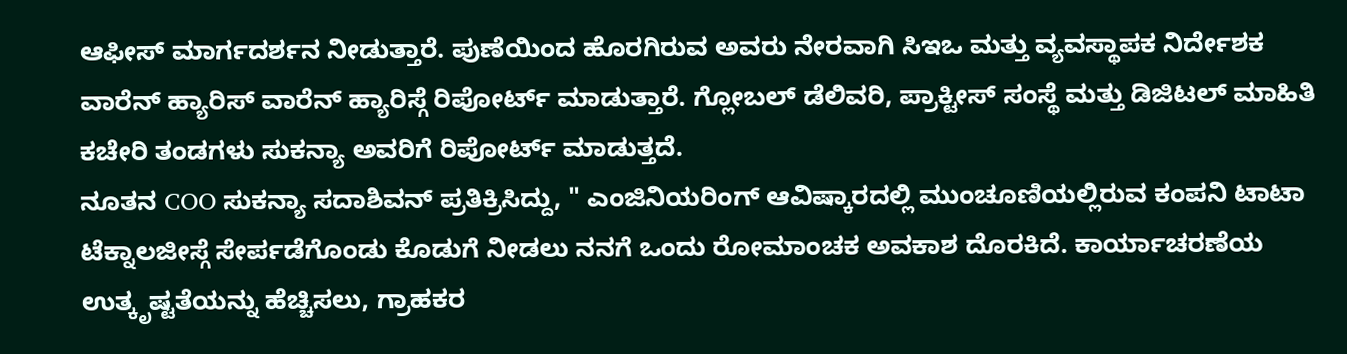ಆಫೀಸ್ ಮಾರ್ಗದರ್ಶನ ನೀಡುತ್ತಾರೆ. ಪುಣೆಯಿಂದ ಹೊರಗಿರುವ ಅವರು ನೇರವಾಗಿ ಸಿಇಒ ಮತ್ತು ವ್ಯವಸ್ಥಾಪಕ ನಿರ್ದೇಶಕ ವಾರೆನ್ ಹ್ಯಾರಿಸ್ ವಾರೆನ್ ಹ್ಯಾರಿಸ್ಗೆ ರಿಪೋರ್ಟ್ ಮಾಡುತ್ತಾರೆ. ಗ್ಲೋಬಲ್ ಡೆಲಿವರಿ, ಪ್ರಾಕ್ಟೀಸ್ ಸಂಸ್ಥೆ ಮತ್ತು ಡಿಜಿಟಲ್ ಮಾಹಿತಿ ಕಚೇರಿ ತಂಡಗಳು ಸುಕನ್ಯಾ ಅವರಿಗೆ ರಿಪೋರ್ಟ್ ಮಾಡುತ್ತದೆ.
ನೂತನ COO ಸುಕನ್ಯಾ ಸದಾಶಿವನ್ ಪ್ರತಿಕ್ರಿಸಿದ್ದು, " ಎಂಜಿನಿಯರಿಂಗ್ ಆವಿಷ್ಕಾರದಲ್ಲಿ ಮುಂಚೂಣಿಯಲ್ಲಿರುವ ಕಂಪನಿ ಟಾಟಾ ಟೆಕ್ನಾಲಜೀಸ್ಗೆ ಸೇರ್ಪಡೆಗೊಂಡು ಕೊಡುಗೆ ನೀಡಲು ನನಗೆ ಒಂದು ರೋಮಾಂಚಕ ಅವಕಾಶ ದೊರಕಿದೆ. ಕಾರ್ಯಾಚರಣೆಯ ಉತ್ಕೃಷ್ಟತೆಯನ್ನು ಹೆಚ್ಚಿಸಲು, ಗ್ರಾಹಕರ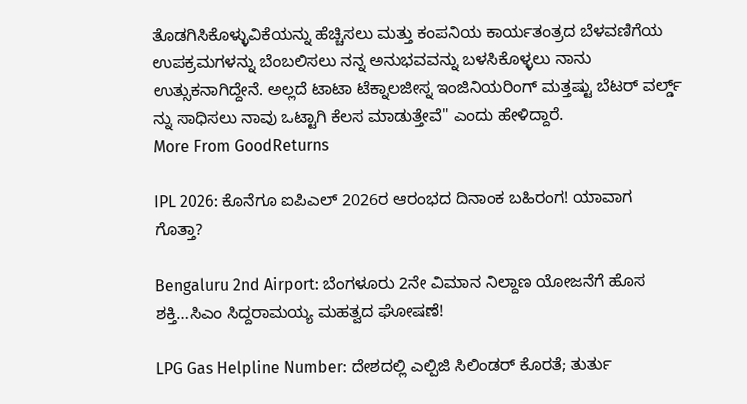ತೊಡಗಿಸಿಕೊಳ್ಳುವಿಕೆಯನ್ನು ಹೆಚ್ಚಿಸಲು ಮತ್ತು ಕಂಪನಿಯ ಕಾರ್ಯತಂತ್ರದ ಬೆಳವಣಿಗೆಯ ಉಪಕ್ರಮಗಳನ್ನು ಬೆಂಬಲಿಸಲು ನನ್ನ ಅನುಭವವನ್ನು ಬಳಸಿಕೊಳ್ಳಲು ನಾನು ಉತ್ಸುಕನಾಗಿದ್ದೇನೆ. ಅಲ್ಲದೆ ಟಾಟಾ ಟೆಕ್ನಾಲಜೀಸ್ನ ಇಂಜಿನಿಯರಿಂಗ್ ಮತ್ತಷ್ಟು ಬೆಟರ್ ವರ್ಲ್ಡ್ ನ್ನು ಸಾಧಿಸಲು ನಾವು ಒಟ್ಟಾಗಿ ಕೆಲಸ ಮಾಡುತ್ತೇವೆ" ಎಂದು ಹೇಳಿದ್ದಾರೆ.
More From GoodReturns

IPL 2026: ಕೊನೆಗೂ ಐಪಿಎಲ್ 2026ರ ಆರಂಭದ ದಿನಾಂಕ ಬಹಿರಂಗ! ಯಾವಾಗ ಗೊತ್ತಾ?

Bengaluru 2nd Airport: ಬೆಂಗಳೂರು 2ನೇ ವಿಮಾನ ನಿಲ್ದಾಣ ಯೋಜನೆಗೆ ಹೊಸ ಶಕ್ತಿ…ಸಿಎಂ ಸಿದ್ದರಾಮಯ್ಯ ಮಹತ್ವದ ಘೋಷಣೆ!

LPG Gas Helpline Number: ದೇಶದಲ್ಲಿ ಎಲ್ಪಿಜಿ ಸಿಲಿಂಡರ್ ಕೊರತೆ; ತುರ್ತು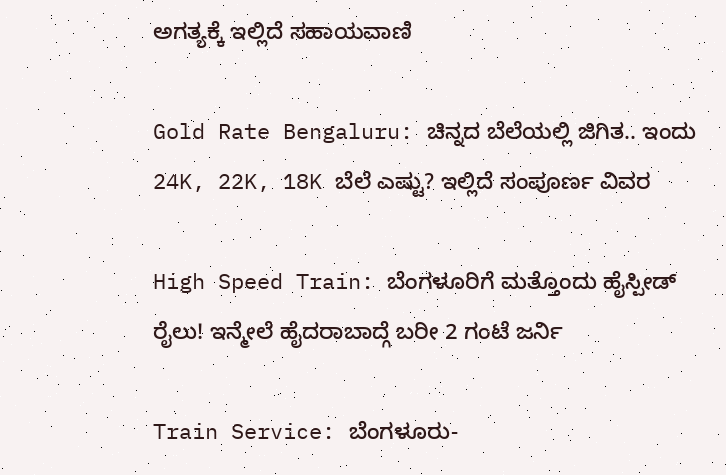ಅಗತ್ಯಕ್ಕೆ ಇಲ್ಲಿದೆ ಸಹಾಯವಾಣಿ

Gold Rate Bengaluru: ಚಿನ್ನದ ಬೆಲೆಯಲ್ಲಿ ಜಿಗಿತ.. ಇಂದು 24K, 22K, 18K ಬೆಲೆ ಎಷ್ಟು? ಇಲ್ಲಿದೆ ಸಂಪೂರ್ಣ ವಿವರ

High Speed Train: ಬೆಂಗಳೂರಿಗೆ ಮತ್ತೊಂದು ಹೈಸ್ಪೀಡ್ ರೈಲು! ಇನ್ಮೇಲೆ ಹೈದರಾಬಾದ್ಗೆ ಬರೀ 2 ಗಂಟೆ ಜರ್ನಿ

Train Service: ಬೆಂಗಳೂರು-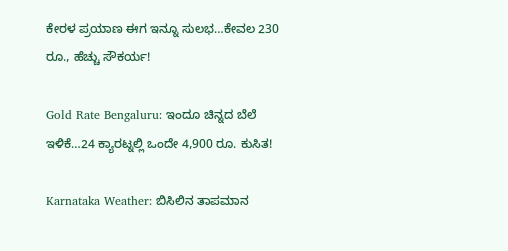ಕೇರಳ ಪ್ರಯಾಣ ಈಗ ಇನ್ನೂ ಸುಲಭ…ಕೇವಲ 230 ರೂ., ಹೆಚ್ಚು ಸೌಕರ್ಯ!

Gold Rate Bengaluru: ಇಂದೂ ಚಿನ್ನದ ಬೆಲೆ ಇಳಿಕೆ…24 ಕ್ಯಾರಟ್ನಲ್ಲಿ ಒಂದೇ 4,900 ರೂ. ಕುಸಿತ!

Karnataka Weather: ಬಿಸಿಲಿನ ತಾಪಮಾನ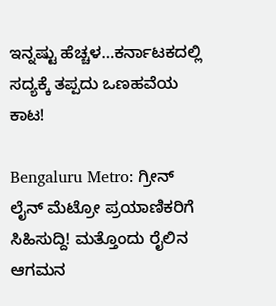ಇನ್ನಷ್ಟು ಹೆಚ್ಚಳ…ಕರ್ನಾಟಕದಲ್ಲಿ ಸದ್ಯಕ್ಕೆ ತಪ್ಪದು ಒಣಹವೆಯ ಕಾಟ!

Bengaluru Metro: ಗ್ರೀನ್ ಲೈನ್ ಮೆಟ್ರೋ ಪ್ರಯಾಣಿಕರಿಗೆ ಸಿಹಿಸುದ್ದಿ! ಮತ್ತೊಂದು ರೈಲಿನ ಆಗಮನ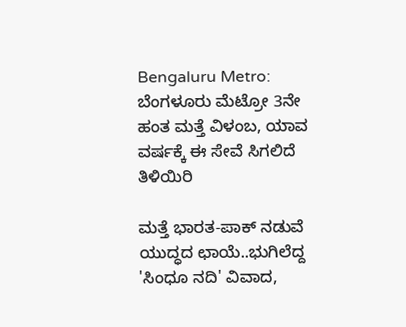Bengaluru Metro: ಬೆಂಗಳೂರು ಮೆಟ್ರೋ 3ನೇ ಹಂತ ಮತ್ತೆ ವಿಳಂಬ, ಯಾವ ವರ್ಷಕ್ಕೆ ಈ ಸೇವೆ ಸಿಗಲಿದೆ ತಿಳಿಯಿರಿ

ಮತ್ತೆ ಭಾರತ-ಪಾಕ್ ನಡುವೆ ಯುದ್ಧದ ಛಾಯೆ..ಭುಗಿಲೆದ್ದ 'ಸಿಂಧೂ ನದಿ' ವಿವಾದ,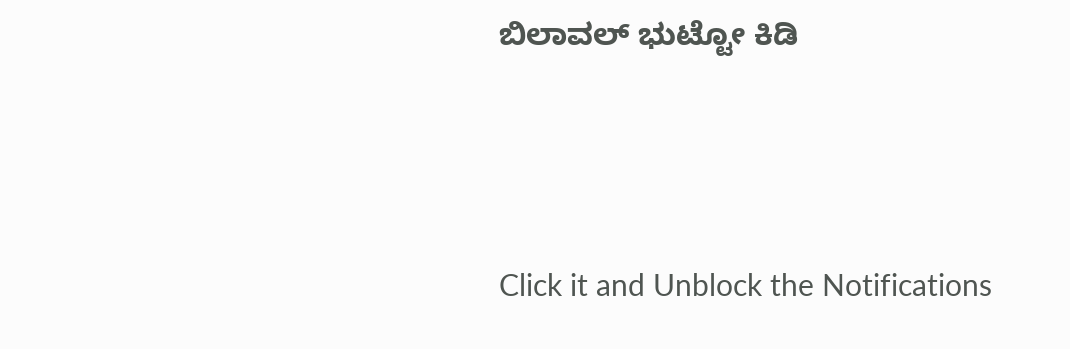ಬಿಲಾವಲ್ ಭುಟ್ಟೋ ಕಿಡಿ



Click it and Unblock the Notifications